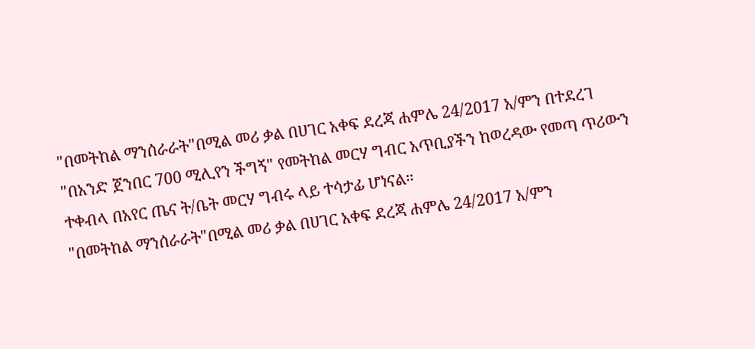"በመትከል ማንሰራራት"በሚል መሪ ቃል በሀገር አቀፍ ደረጃ ሐምሌ 24/2017 አ/ምን በተደረገ "በአንድ ጀንበር 700 ሚሊየን ችግኝ" የመትከል መርሃ ግብር አጥቢያችን ከወረዳው የመጣ ጥሪውን ተቀብላ በአየር ጤና ት/ቤት መርሃ ግብሩ ላይ ተሳታፊ ሆነናል።
"በመትከል ማንሰራራት"በሚል መሪ ቃል በሀገር አቀፍ ደረጃ ሐምሌ 24/2017 አ/ምን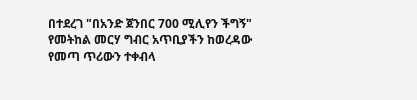በተደረገ "በአንድ ጀንበር 700 ሚሊየን ችግኝ" የመትከል መርሃ ግብር አጥቢያችን ከወረዳው የመጣ ጥሪውን ተቀብላ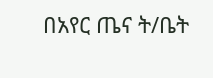በአየር ጤና ት/ቤት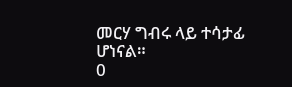መርሃ ግብሩ ላይ ተሳታፊ ሆነናል።
0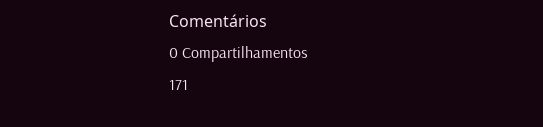Comentários
0 Compartilhamentos
171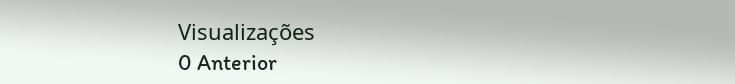Visualizações
0 Anterior